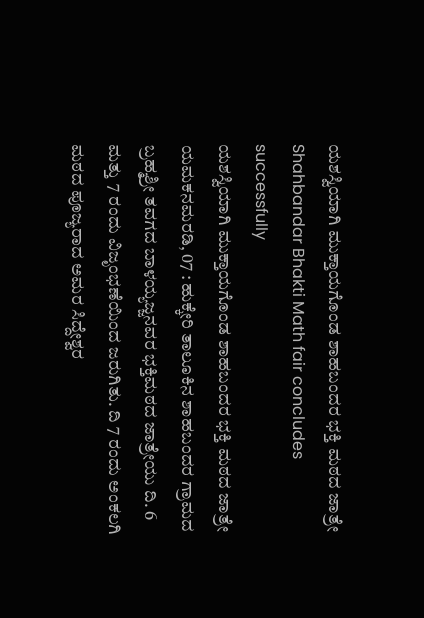ಯಶಸ್ವಿಯಾಗಿ ಮುಕ್ತಾಯಗೊಂಡ ಶಾಹಬಂದರ ಭಕ್ತಿ ಮಠದ ಜಾತ್ರೇ
Shahbandar Bhakti Math fair concludes successfully
ಯಶಸ್ವಿಯಾಗಿ ಮುಕ್ತಾಯಗೊಂಡ ಶಾಹಬಂದರ ಭಕ್ತಿ ಮಠದ ಜಾತ್ರೇ
ಯಮಕನಮರಡಿ, 07 : ಹುಕ್ಕೇರಿ ತಾಲೂಕಿನ ಶಾಹಬಂದರ ಗ್ರಾಮದ ಬ್ರಹ್ಮಶ್ರೀ ತವಗದ ಬಾಳಯ್ಯಜ್ಜನವರ ಭಕ್ತಿಮಠದ ಜಾತ್ರೇಯು ದಿ. 6 ಮತ್ತು 7 ರಂದು ವಿಜೃಂಭಣೆಯಿಂದ ಜರುಗಿತು. ದಿ 7 ರಂದು ಅಂಕಲಗಿ ಮಠದ ಪೂಜ್ಯರಾದ ಅಮರ ಸಿದ್ದೇಶ್ವರ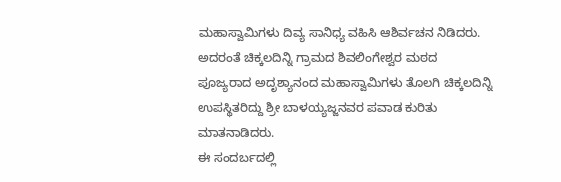ಮಹಾಸ್ವಾಮಿಗಳು ದಿವ್ಯ ಸಾನಿಧ್ಯ ವಹಿಸಿ ಆಶಿರ್ವಚನ ನಿಡಿದರು. ಅದರಂತೆ ಚಿಕ್ಕಲದಿನ್ನಿ ಗ್ರಾಮದ ಶಿವಲಿಂಗೇಶ್ವರ ಮಠದ ಪೂಜ್ಯರಾದ ಅದೃಶ್ಯಾನಂದ ಮಹಾಸ್ವಾಮಿಗಳು ತೊಲಗಿ ಚಿಕ್ಕಲದಿನ್ನಿ ಉಪಸ್ಥಿತರಿದ್ದು ಶ್ರೀ ಬಾಳಯ್ಯಜ್ಜನವರ ಪವಾಡ ಕುರಿತು ಮಾತನಾಡಿದರು.
ಈ ಸಂದರ್ಬದಲ್ಲಿ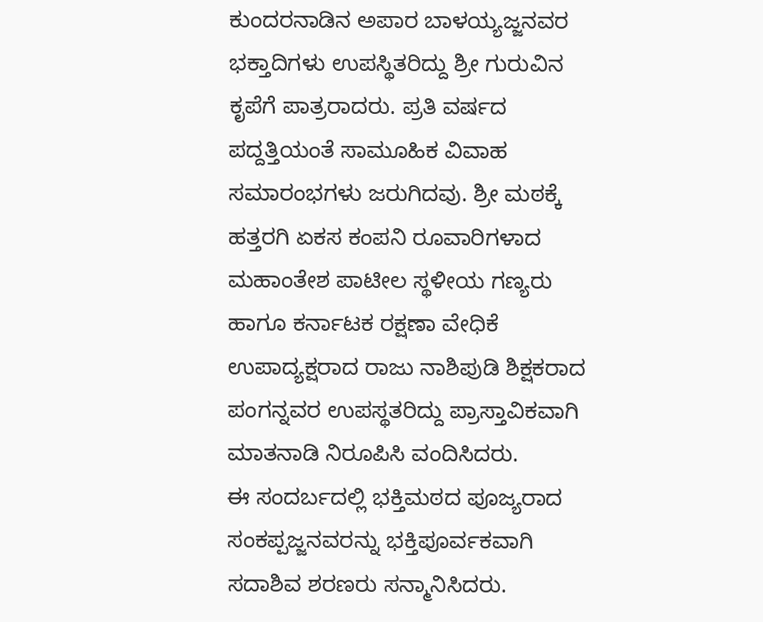ಕುಂದರನಾಡಿನ ಅಪಾರ ಬಾಳಯ್ಯಜ್ಜನವರ ಭಕ್ತಾದಿಗಳು ಉಪಸ್ಥಿತರಿದ್ದು ಶ್ರೀ ಗುರುವಿನ ಕೃಪೆಗೆ ಪಾತ್ರರಾದರು. ಪ್ರತಿ ವರ್ಷದ ಪದ್ದತ್ತಿಯಂತೆ ಸಾಮೂಹಿಕ ವಿವಾಹ ಸಮಾರಂಭಗಳು ಜರುಗಿದವು. ಶ್ರೀ ಮಠಕ್ಕೆ ಹತ್ತರಗಿ ಏಕಸ ಕಂಪನಿ ರೂವಾರಿಗಳಾದ ಮಹಾಂತೇಶ ಪಾಟೀಲ ಸ್ಥಳೀಯ ಗಣ್ಯರು ಹಾಗೂ ಕರ್ನಾಟಕ ರಕ್ಷಣಾ ವೇಧಿಕೆ ಉಪಾದ್ಯಕ್ಷರಾದ ರಾಜು ನಾಶಿಪುಡಿ ಶಿಕ್ಷಕರಾದ ಪಂಗನ್ನವರ ಉಪಸ್ಥತರಿದ್ದು ಪ್ರಾಸ್ತಾವಿಕವಾಗಿ ಮಾತನಾಡಿ ನಿರೂಪಿಸಿ ವಂದಿಸಿದರು.
ಈ ಸಂದರ್ಬದಲ್ಲಿ ಭಕ್ತಿಮಠದ ಪೂಜ್ಯರಾದ ಸಂಕಪ್ಪಜ್ಜನವರನ್ನು ಭಕ್ತಿಪೂರ್ವಕವಾಗಿ ಸದಾಶಿವ ಶರಣರು ಸನ್ಮಾನಿಸಿದರು.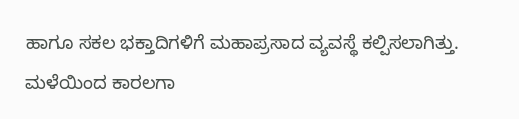ಹಾಗೂ ಸಕಲ ಭಕ್ತಾದಿಗಳಿಗೆ ಮಹಾಪ್ರಸಾದ ವ್ಯವಸ್ಥೆ ಕಲ್ಪಿಸಲಾಗಿತ್ತು.
ಮಳೆಯಿಂದ ಕಾರಲಗಾ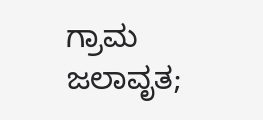ಗ್ರಾಮ ಜಲಾವೃತ;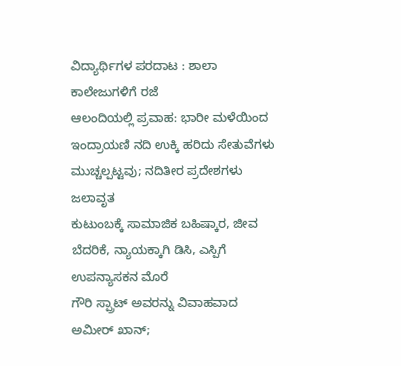ವಿದ್ಯಾರ್ಥಿಗಳ ಪರದಾಟ : ಶಾಲಾ ಕಾಲೇಜುಗಳಿಗೆ ರಜೆ
ಆಲಂದಿಯಲ್ಲಿ ಪ್ರವಾಹ: ಭಾರೀ ಮಳೆಯಿಂದ ಇಂದ್ರಾಯಣಿ ನದಿ ಉಕ್ಕಿ ಹರಿದು ಸೇತುವೆಗಳು ಮುಚ್ಚಲ್ಪಟ್ಟವು; ನದಿತೀರ ಪ್ರದೇಶಗಳು ಜಲಾವೃತ
ಕುಟುಂಬಕ್ಕೆ ಸಾಮಾಜಿಕ ಬಹಿಷ್ಕಾರ, ಜೀವ ಬೆದರಿಕೆ, ನ್ಯಾಯಕ್ಕಾಗಿ ಡಿಸಿ, ಎಸ್ಪಿಗೆ ಉಪನ್ಯಾಸಕನ ಮೊರೆ
ಗೌರಿ ಸ್ಪ್ರಾಟ್ ಅವರನ್ನು ವಿವಾಹವಾದ ಅಮೀರ್ ಖಾನ್;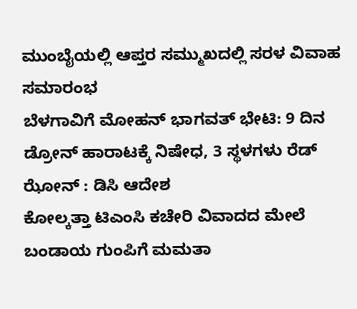ಮುಂಬೈಯಲ್ಲಿ ಆಪ್ತರ ಸಮ್ಮುಖದಲ್ಲಿ ಸರಳ ವಿವಾಹ ಸಮಾರಂಭ
ಬೆಳಗಾವಿಗೆ ಮೋಹನ್ ಭಾಗವತ್ ಭೇಟಿ: 9 ದಿನ ಡ್ರೋನ್ ಹಾರಾಟಕ್ಕೆ ನಿಷೇಧ, 3 ಸ್ಥಳಗಳು ರೆಡ್ ಝೋನ್ : ಡಿಸಿ ಆದೇಶ
ಕೋಲ್ಕತ್ತಾ ಟಿಎಂಸಿ ಕಚೇರಿ ವಿವಾದದ ಮೇಲೆ ಬಂಡಾಯ ಗುಂಪಿಗೆ ಮಮತಾ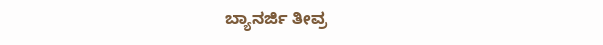ಬ್ಯಾನರ್ಜಿ ತೀವ್ರ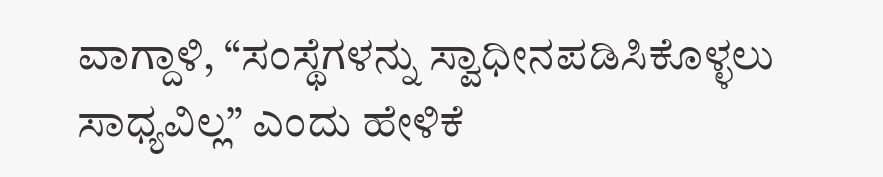ವಾಗ್ದಾಳಿ, “ಸಂಸ್ಥೆಗಳನ್ನು ಸ್ವಾಧೀನಪಡಿಸಿಕೊಳ್ಳಲು ಸಾಧ್ಯವಿಲ್ಲ” ಎಂದು ಹೇಳಿಕೆ